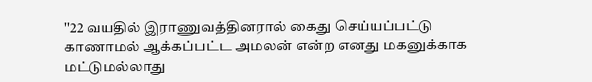''22 வயதில் இராணுவத்தினரால் கைது செய்யப்பட்டு காணாமல் ஆக்கப்பட்ட அமலன் என்ற எனது மகனுக்காக மட்டுமல்லாது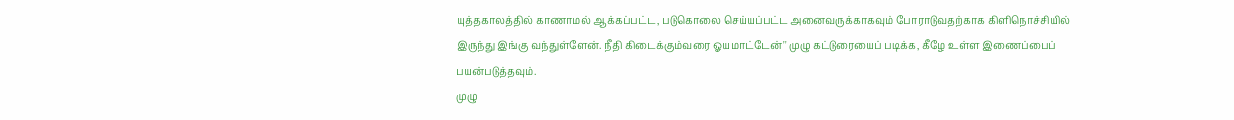யுத்தகாலத்தில் காணாமல் ஆக்கப்பட்ட, படுகொலை செய்யப்பட்ட அனைவருக்காகவும் போராடுவதற்காக கிளிநொச்சியில் இருந்து இங்கு வந்துள்ளேன். நீதி கிடைக்கும்வரை ஓயமாட்டேன்'' முழு கட்டுரையைப் படிக்க, கீழே உள்ள இணைப்பைப் பயன்படுத்தவும்.
முழு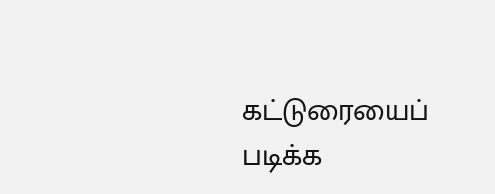கட்டுரையைப் படிக்க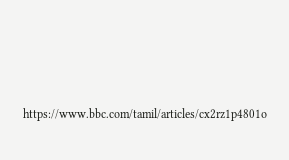https://www.bbc.com/tamil/articles/cx2rz1p4801o